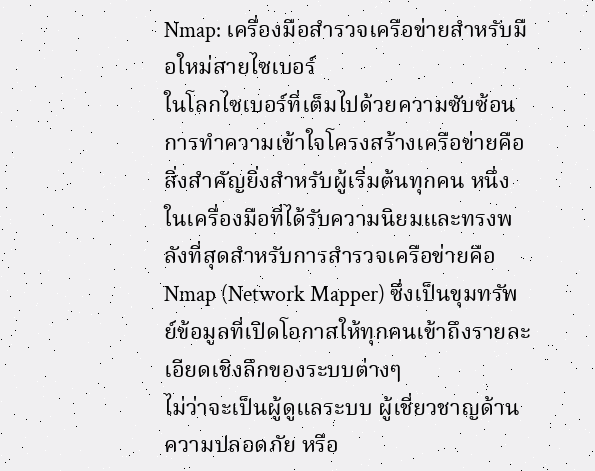Nmap: เครื่องมือสำรวจเครือข่ายสำหรับมือใหม่สายไซเบอร์
ในโลกไซเบอร์ที่เต็มไปด้วยความซับซ้อน การทำความเข้าใจโครงสร้างเครือข่ายคือสิ่งสำคัญยิ่งสำหรับผู้เริ่มต้นทุกคน หนึ่งในเครื่องมือที่ได้รับความนิยมและทรงพลังที่สุดสำหรับการสำรวจเครือข่ายคือ Nmap (Network Mapper) ซึ่งเป็นขุมทรัพย์ข้อมูลที่เปิดโอกาสให้ทุกคนเข้าถึงรายละเอียดเชิงลึกของระบบต่างๆ
ไม่ว่าจะเป็นผู้ดูแลระบบ ผู้เชี่ยวชาญด้านความปลอดภัย หรือ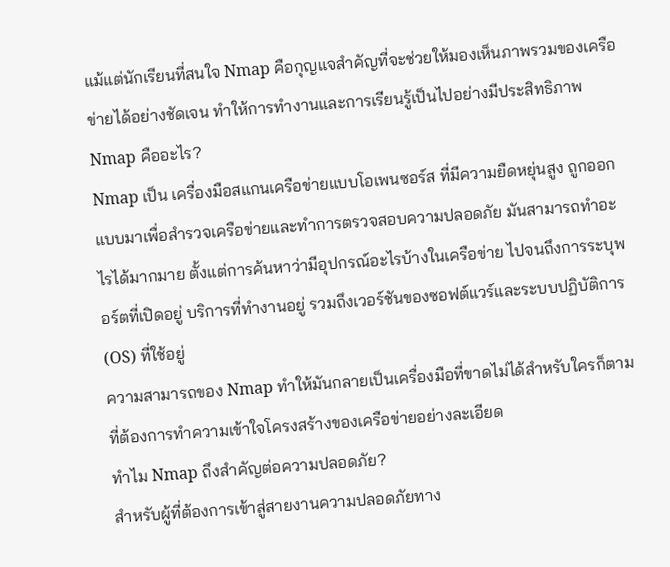แม้แต่นักเรียนที่สนใจ Nmap คือกุญแจสำคัญที่จะช่วยให้มองเห็นภาพรวมของเครือข่ายได้อย่างชัดเจน ทำให้การทำงานและการเรียนรู้เป็นไปอย่างมีประสิทธิภาพ
Nmap คืออะไร?
Nmap เป็น เครื่องมือสแกนเครือข่ายแบบโอเพนซอร์ส ที่มีความยืดหยุ่นสูง ถูกออกแบบมาเพื่อสำรวจเครือข่ายและทำการตรวจสอบความปลอดภัย มันสามารถทำอะไรได้มากมาย ตั้งแต่การค้นหาว่ามีอุปกรณ์อะไรบ้างในเครือข่าย ไปจนถึงการระบุพอร์ตที่เปิดอยู่ บริการที่ทำงานอยู่ รวมถึงเวอร์ชันของซอฟต์แวร์และระบบปฏิบัติการ (OS) ที่ใช้อยู่
ความสามารถของ Nmap ทำให้มันกลายเป็นเครื่องมือที่ขาดไม่ได้สำหรับใครก็ตามที่ต้องการทำความเข้าใจโครงสร้างของเครือข่ายอย่างละเอียด
ทำไม Nmap ถึงสำคัญต่อความปลอดภัย?
สำหรับผู้ที่ต้องการเข้าสู่สายงานความปลอดภัยทาง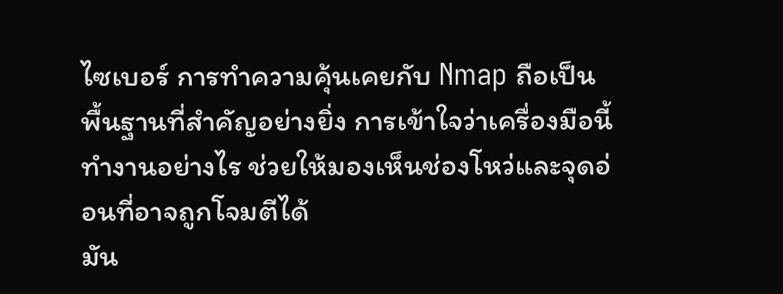ไซเบอร์ การทำความคุ้นเคยกับ Nmap ถือเป็นพื้นฐานที่สำคัญอย่างยิ่ง การเข้าใจว่าเครื่องมือนี้ทำงานอย่างไร ช่วยให้มองเห็นช่องโหว่และจุดอ่อนที่อาจถูกโจมตีได้
มัน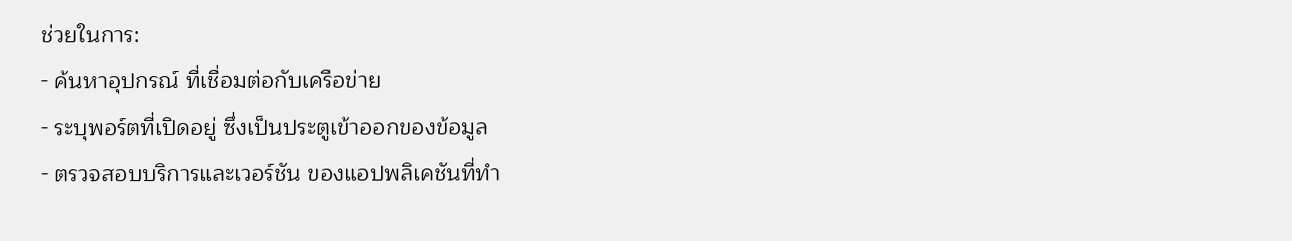ช่วยในการ:
- ค้นหาอุปกรณ์ ที่เชื่อมต่อกับเครือข่าย
- ระบุพอร์ตที่เปิดอยู่ ซึ่งเป็นประตูเข้าออกของข้อมูล
- ตรวจสอบบริการและเวอร์ชัน ของแอปพลิเคชันที่ทำ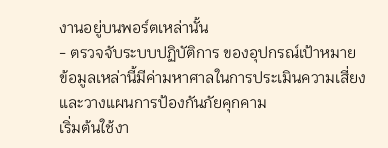งานอยู่บนพอร์ตเหล่านั้น
- ตรวจจับระบบปฏิบัติการ ของอุปกรณ์เป้าหมาย
ข้อมูลเหล่านี้มีค่ามหาศาลในการประเมินความเสี่ยงและวางแผนการป้องกันภัยคุกคาม
เริ่มต้นใช้งา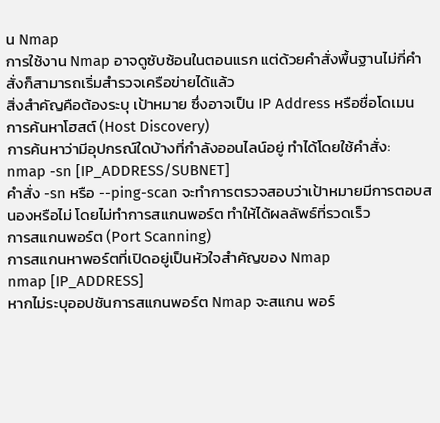น Nmap
การใช้งาน Nmap อาจดูซับซ้อนในตอนแรก แต่ด้วยคำสั่งพื้นฐานไม่กี่คำสั่งก็สามารถเริ่มสำรวจเครือข่ายได้แล้ว
สิ่งสำคัญคือต้องระบุ เป้าหมาย ซึ่งอาจเป็น IP Address หรือชื่อโดเมน
การค้นหาโฮสต์ (Host Discovery)
การค้นหาว่ามีอุปกรณ์ใดบ้างที่กำลังออนไลน์อยู่ ทำได้โดยใช้คำสั่ง:
nmap -sn [IP_ADDRESS/SUBNET]
คำสั่ง -sn หรือ --ping-scan จะทำการตรวจสอบว่าเป้าหมายมีการตอบสนองหรือไม่ โดยไม่ทำการสแกนพอร์ต ทำให้ได้ผลลัพธ์ที่รวดเร็ว
การสแกนพอร์ต (Port Scanning)
การสแกนหาพอร์ตที่เปิดอยู่เป็นหัวใจสำคัญของ Nmap
nmap [IP_ADDRESS]
หากไม่ระบุออปชันการสแกนพอร์ต Nmap จะสแกน พอร์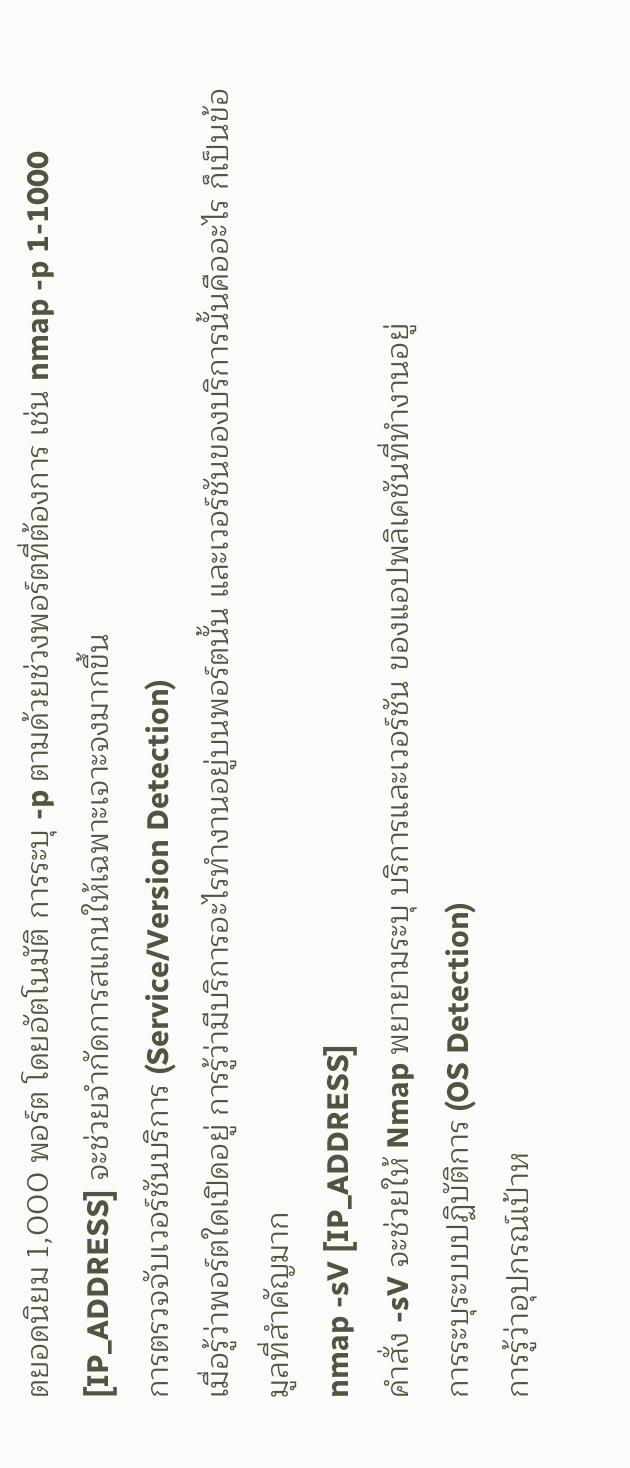ตยอดนิยม 1,000 พอร์ต โดยอัตโนมัติ การระบุ -p ตามด้วยช่วงพอร์ตที่ต้องการ เช่น nmap -p 1-1000 [IP_ADDRESS] จะช่วยจำกัดการสแกนให้เฉพาะเจาะจงมากขึ้น
การตรวจจับเวอร์ชันบริการ (Service/Version Detection)
เมื่อรู้ว่าพอร์ตใดเปิดอยู่ การรู้ว่ามีบริการอะไรทำงานอยู่บนพอร์ตนั้น และเวอร์ชันของบริการนั้นคืออะไร ก็เป็นข้อมูลที่สำคัญมาก
nmap -sV [IP_ADDRESS]
คำสั่ง -sV จะช่วยให้ Nmap พยายามระบุ บริการและเวอร์ชัน ของแอปพลิเคชันที่ทำงานอยู่
การระบุระบบปฏิบัติการ (OS Detection)
การรู้ว่าอุปกรณ์เป้าห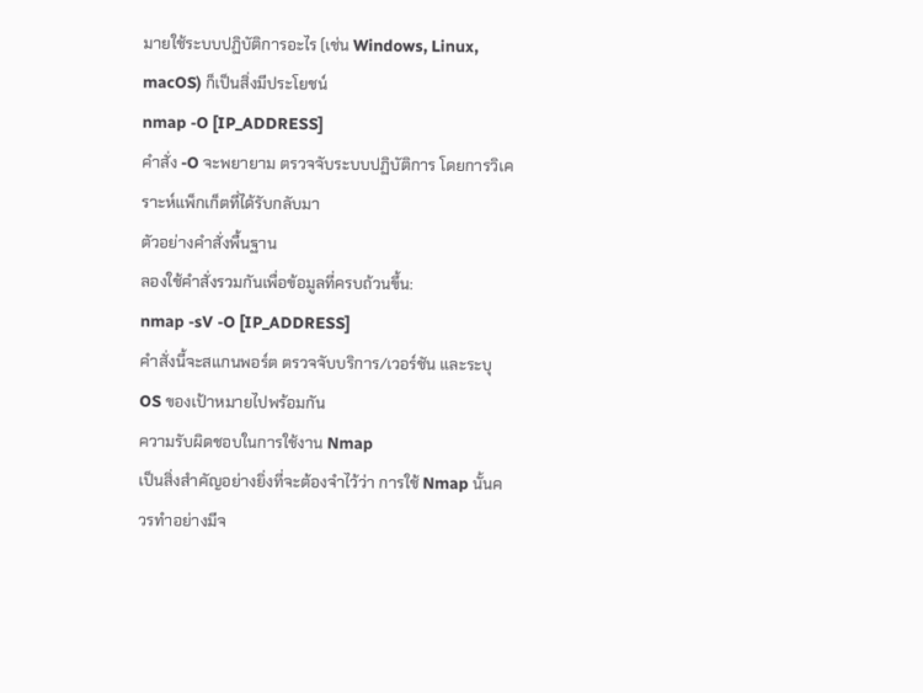มายใช้ระบบปฏิบัติการอะไร (เช่น Windows, Linux, macOS) ก็เป็นสิ่งมีประโยชน์
nmap -O [IP_ADDRESS]
คำสั่ง -O จะพยายาม ตรวจจับระบบปฏิบัติการ โดยการวิเคราะห์แพ็กเก็ตที่ได้รับกลับมา
ตัวอย่างคำสั่งพื้นฐาน
ลองใช้คำสั่งรวมกันเพื่อข้อมูลที่ครบถ้วนขึ้น:
nmap -sV -O [IP_ADDRESS]
คำสั่งนี้จะสแกนพอร์ต ตรวจจับบริการ/เวอร์ชัน และระบุ OS ของเป้าหมายไปพร้อมกัน
ความรับผิดชอบในการใช้งาน Nmap
เป็นสิ่งสำคัญอย่างยิ่งที่จะต้องจำไว้ว่า การใช้ Nmap นั้นควรทำอย่างมีจ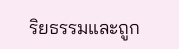ริยธรรมและถูก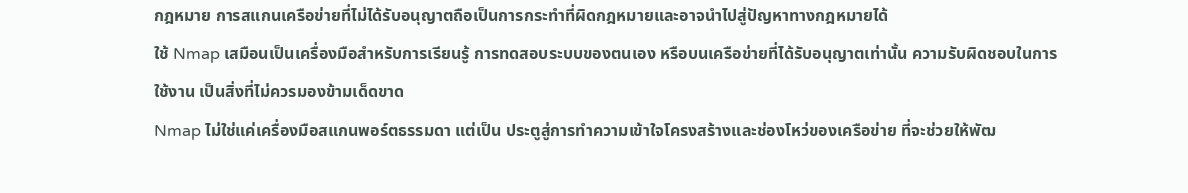กฎหมาย การสแกนเครือข่ายที่ไม่ได้รับอนุญาตถือเป็นการกระทำที่ผิดกฎหมายและอาจนำไปสู่ปัญหาทางกฎหมายได้
ใช้ Nmap เสมือนเป็นเครื่องมือสำหรับการเรียนรู้ การทดสอบระบบของตนเอง หรือบนเครือข่ายที่ได้รับอนุญาตเท่านั้น ความรับผิดชอบในการใช้งาน เป็นสิ่งที่ไม่ควรมองข้ามเด็ดขาด
Nmap ไม่ใช่แค่เครื่องมือสแกนพอร์ตธรรมดา แต่เป็น ประตูสู่การทำความเข้าใจโครงสร้างและช่องโหว่ของเครือข่าย ที่จะช่วยให้พัฒ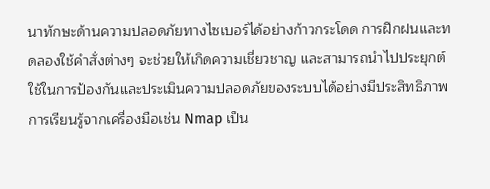นาทักษะด้านความปลอดภัยทางไซเบอร์ได้อย่างก้าวกระโดด การฝึกฝนและทดลองใช้คำสั่งต่างๆ จะช่วยให้เกิดความเชี่ยวชาญ และสามารถนำไปประยุกต์ใช้ในการป้องกันและประเมินความปลอดภัยของระบบได้อย่างมีประสิทธิภาพ
การเรียนรู้จากเครื่องมือเช่น Nmap เป็น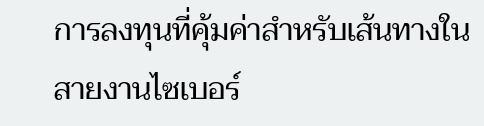การลงทุนที่คุ้มค่าสำหรับเส้นทางในสายงานไซเบอร์